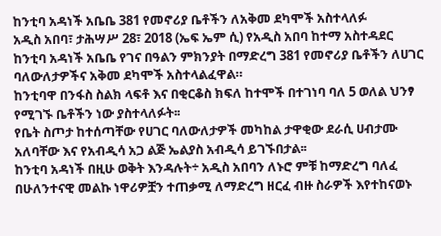ከንቲባ አዳነች አቤቤ 381 የመኖሪያ ቤቶችን ለአቅመ ደካሞች አስተላለፉ
አዲስ አበባ፣ ታሕሣሥ 28፣ 2018 (ኤፍ ኤም ሲ) የአዲስ አበባ ከተማ አስተዳደር ከንቲባ አዳነች አቤቤ የገና በዓልን ምክንያት በማድረግ 381 የመኖሪያ ቤቶችን ለሀገር ባለውለታዎችና አቅመ ደካሞች አስተላልፈዋል።
ከንቲባዋ በንፋስ ስልክ ላፍቶ እና በቂርቆስ ክፍለ ከተሞች በተገነባ ባለ 5 ወለል ህንፃ የሚገኙ ቤቶችን ነው ያስተላለፉት፡፡
የቤት ስጦታ ከተሰጣቸው የሀገር ባለውለታዎች መካከል ታዋቂው ደራሲ ሀብታሙ አለባቸው እና የአብዲሳ አጋ ልጅ ኤልያስ አብዲሳ ይገኙበታል፡፡
ከንቲባ አዳነች በዚሁ ወቅት እንዳሉት÷ አዲስ አበባን ለኑሮ ምቹ ከማድረግ ባለፈ በሁለንተናዊ መልኩ ነዋሪዎቿን ተጠቃሚ ለማድረግ ዘርፈ ብዙ ስራዎች እየተከናወኑ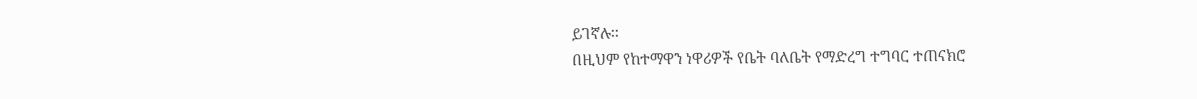ይገኛሉ፡፡
በዚህም የከተማዋን ነዋሪዎች የቤት ባለቤት የማድረግ ተግባር ተጠናክሮ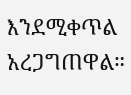እንደሚቀጥል አረጋግጠዋል።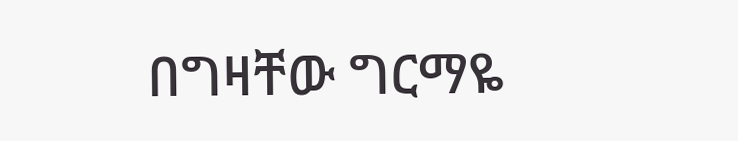በግዛቸው ግርማዬ